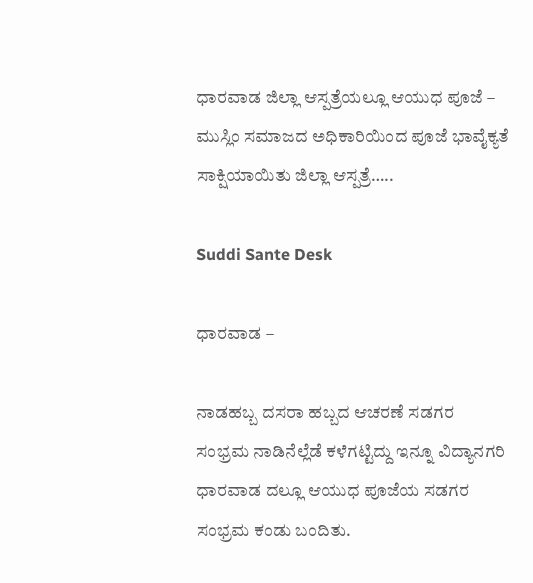ಧಾರವಾಡ ಜಿಲ್ಲಾ ಆಸ್ಪತ್ರೆಯಲ್ಲೂ ಆಯುಧ ಪೂಜೆ – ಮುಸ್ಲಿಂ ಸಮಾಜದ ಅಧಿಕಾರಿಯಿಂದ ಪೂಜೆ ಭಾವೈಕ್ಯತೆ ಸಾಕ್ಷಿಯಾಯಿತು ಜಿಲ್ಲಾ ಆಸ್ಪತ್ರೆ…..

Suddi Sante Desk

ಧಾರವಾಡ –

ನಾಡಹಬ್ಬ ದಸರಾ ಹಬ್ಬದ ಆಚರಣೆ ಸಡಗರ ಸಂಭ್ರಮ ನಾಡಿನೆಲ್ಲೆಡೆ ಕಳೆಗಟ್ಟಿದ್ದು ಇನ್ನೂ ವಿದ್ಯಾನಗರಿ ಧಾರವಾಡ ದಲ್ಲೂ ಆಯುಧ ಪೂಜೆಯ ಸಡಗರ ಸಂಭ್ರಮ ಕಂಡು ಬಂದಿತು.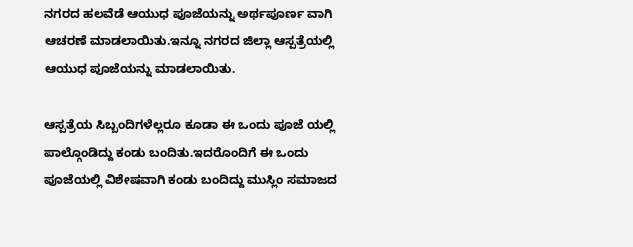ನಗರದ ಹಲವೆಡೆ ಆಯುಧ ಪೂಜೆಯನ್ನು ಅರ್ಥಪೂರ್ಣ ವಾಗಿ ಆಚರಣೆ ಮಾಡಲಾಯಿತು.ಇನ್ನೂ ನಗರದ ಜಿಲ್ಲಾ ಆಸ್ಪತ್ರೆಯಲ್ಲಿ ಆಯುಧ ಪೂಜೆಯನ್ನು ಮಾಡಲಾಯಿತು.

ಆಸ್ಪತ್ರೆಯ ಸಿಬ್ಬಂದಿಗಳೆಲ್ಲರೂ ಕೂಡಾ ಈ ಒಂದು ಪೂಜೆ ಯಲ್ಲಿ ಪಾಲ್ಗೊಂಡಿದ್ದು ಕಂಡು ಬಂದಿತು.ಇದರೊಂದಿಗೆ ಈ ಒಂದು ಪೂಜೆಯಲ್ಲಿ ವಿಶೇಷವಾಗಿ ಕಂಡು ಬಂದಿದ್ದು ಮುಸ್ಲಿಂ ಸಮಾಜದ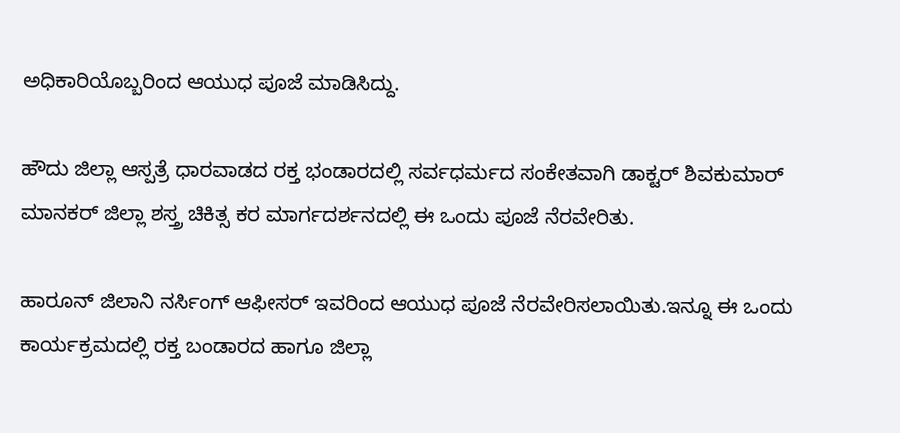ಅಧಿಕಾರಿಯೊಬ್ಬರಿಂದ ಆಯುಧ ಪೂಜೆ ಮಾಡಿಸಿದ್ದು.

ಹೌದು ಜಿಲ್ಲಾ ಆಸ್ಪತ್ರೆ ಧಾರವಾಡದ ರಕ್ತ ಭಂಡಾರದಲ್ಲಿ ಸರ್ವಧರ್ಮದ ಸಂಕೇತವಾಗಿ ಡಾಕ್ಟರ್ ಶಿವಕುಮಾರ್ ಮಾನಕರ್ ಜಿಲ್ಲಾ ಶಸ್ತ್ರ ಚಿಕಿತ್ಸ ಕರ ಮಾರ್ಗದರ್ಶನದಲ್ಲಿ ಈ ಒಂದು ಪೂಜೆ ನೆರವೇರಿತು.

ಹಾರೂನ್ ಜಿಲಾನಿ ನರ್ಸಿಂಗ್ ಆಫೀಸರ್ ಇವರಿಂದ ಆಯುಧ ಪೂಜೆ ನೆರವೇರಿಸಲಾಯಿತು.ಇನ್ನೂ ಈ ಒಂದು ಕಾರ್ಯಕ್ರಮದಲ್ಲಿ ರಕ್ತ ಬಂಡಾರದ ಹಾಗೂ ಜಿಲ್ಲಾ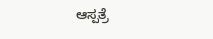ಆಸ್ಪತ್ರೆ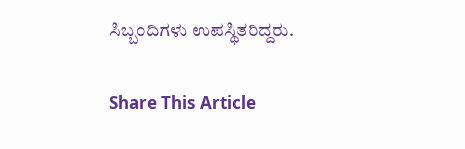ಸಿಬ್ಬಂದಿಗಳು ಉಪಸ್ಥಿತರಿದ್ದರು.

Share This Article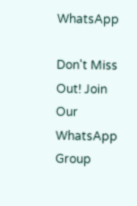WhatsApp

Don't Miss Out! Join Our WhatsApp Group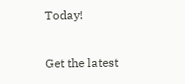Today!

Get the latest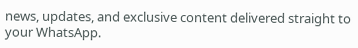news, updates, and exclusive content delivered straight to your WhatsApp.